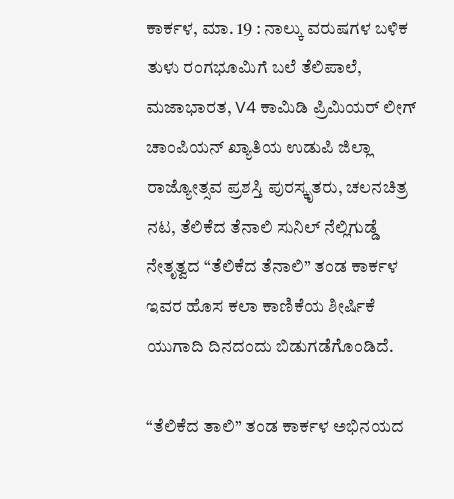ಕಾರ್ಕಳ, ಮಾ. 19 : ನಾಲ್ಕು ವರುಷಗಳ ಬಳಿಕ ತುಳು ರಂಗಭೂಮಿಗೆ ಬಲೆ ತೆಲಿಪಾಲೆ, ಮಜಾಭಾರತ, V4 ಕಾಮಿಡಿ ಪ್ರಿಮಿಯರ್ ಲೀಗ್ ಚಾಂಪಿಯನ್ ಖ್ಯಾತಿಯ ಉಡುಪಿ ಜಿಲ್ಲಾ ರಾಜ್ಯೋತ್ಸವ ಪ್ರಶಸ್ತಿ ಪುರಸ್ಕೃತರು, ಚಲನಚಿತ್ರ ನಟ, ತೆಲಿಕೆದ ತೆನಾಲಿ ಸುನಿಲ್ ನೆಲ್ಲಿಗುಡ್ಡೆ ನೇತೃತ್ವದ “ತೆಲಿಕೆದ ತೆನಾಲಿ” ತಂಡ ಕಾರ್ಕಳ ಇವರ ಹೊಸ ಕಲಾ ಕಾಣಿಕೆಯ ಶೀರ್ಷಿಕೆ ಯುಗಾದಿ ದಿನದಂದು ಬಿಡುಗಡೆಗೊಂಡಿದೆ.

“ತೆಲಿಕೆದ ತಾಲಿ” ತಂಡ ಕಾರ್ಕಳ ಅಭಿನಯದ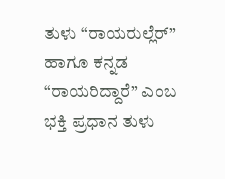ತುಳು “ರಾಯರುಲ್ಲೆರ್” ಹಾಗೂ ಕನ್ನಡ “ರಾಯರಿದ್ದಾರೆ” ಎಂಬ ಭಕ್ತಿ ಪ್ರಧಾನ ತುಳು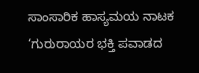ಸಾಂಸಾರಿಕ ಹಾಸ್ಯಮಯ ನಾಟಕ ‘ಗುರುರಾಯರ ಭಕ್ತಿ ಪವಾಡದ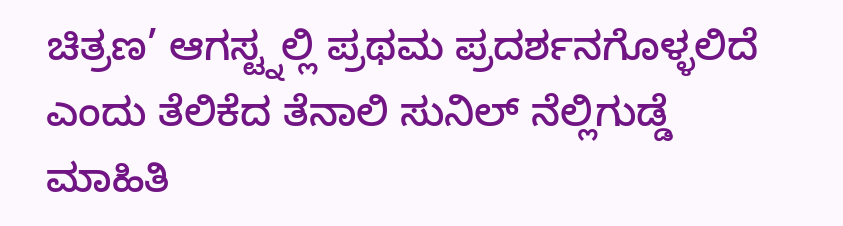ಚಿತ್ರಣ’ ಆಗಸ್ಟ್ನಲ್ಲಿ ಪ್ರಥಮ ಪ್ರದರ್ಶನಗೊಳ್ಳಲಿದೆ ಎಂದು ತೆಲಿಕೆದ ತೆನಾಲಿ ಸುನಿಲ್ ನೆಲ್ಲಿಗುಡ್ಡೆ ಮಾಹಿತಿ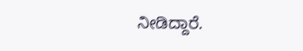ನೀಡಿದ್ದಾರೆ.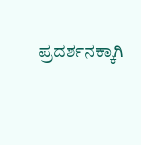ಪ್ರದರ್ಶನಕ್ಕಾಗಿ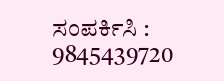ಸಂಪರ್ಕಿಸಿ : 9845439720